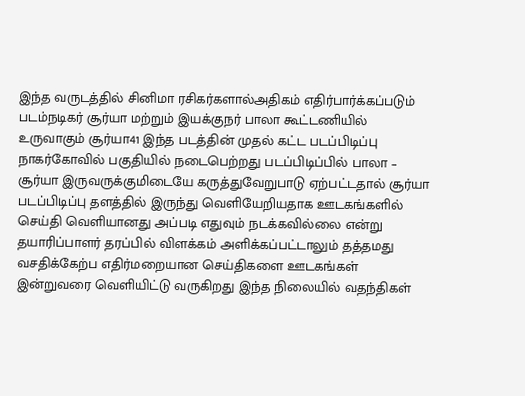இந்த வருடத்தில் சினிமா ரசிகர்களால்அதிகம் எதிர்பார்க்கப்படும் படம்நடிகர் சூர்யா மற்றும் இயக்குநர் பாலா கூட்டணியில் உருவாகும் சூர்யா41 இந்த படத்தின் முதல் கட்ட படப்பிடிப்பு நாகர்கோவில் பகுதியில் நடைபெற்றது படப்பிடிப்பில் பாலா – சூர்யா இருவருக்குமிடையே கருத்துவேறுபாடு ஏற்பட்டதால் சூர்யா படப்பிடிப்பு தளத்தில் இருந்து வெளியேறியதாக ஊடகங்களில் செய்தி வெளியானது அப்படி எதுவும் நடக்கவில்லை என்று தயாரிப்பாளர் தரப்பில் விளக்கம் அளிக்கப்பட்டாலும் தத்தமது வசதிக்கேற்ப எதிர்மறையான செய்திகளை ஊடகங்கள் இன்றுவரை வெளியிட்டு வருகிறது இந்த நிலையில் வதந்திகள்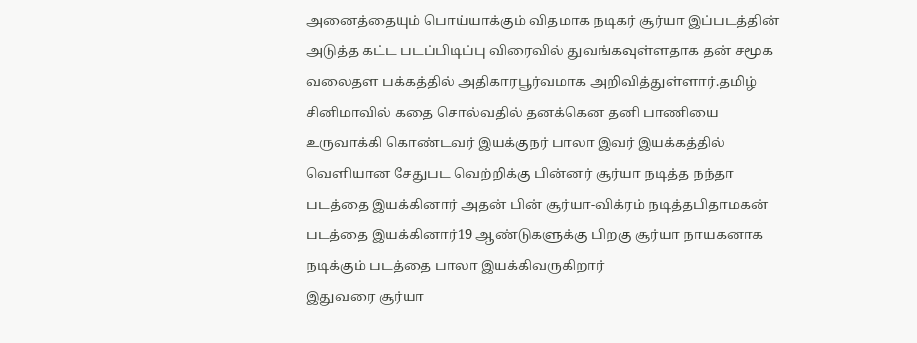அனைத்தையும் பொய்யாக்கும் விதமாக நடிகர் சூர்யா இப்படத்தின் அடுத்த கட்ட படப்பிடிப்பு விரைவில் துவங்கவுள்ளதாக தன் சமூக வலைதள பக்கத்தில் அதிகாரபூர்வமாக அறிவித்துள்ளார்.தமிழ் சினிமாவில் கதை சொல்வதில் தனக்கென தனி பாணியை உருவாக்கி கொண்டவர் இயக்குநர் பாலா இவர் இயக்கத்தில் வெளியான சேதுபட வெற்றிக்கு பின்னர் சூர்யா நடித்த நந்தா படத்தை இயக்கினார் அதன் பின் சூர்யா-விக்ரம் நடித்தபிதாமகன் படத்தை இயக்கினார்19 ஆண்டுகளுக்கு பிறகு சூர்யா நாயகனாக நடிக்கும் படத்தை பாலா இயக்கிவருகிறார்
இதுவரை சூர்யா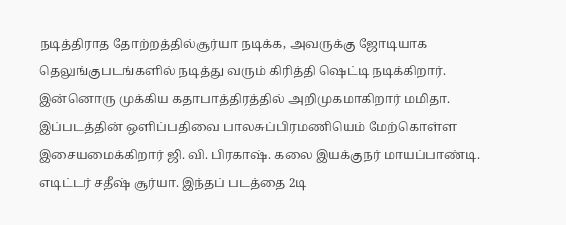நடித்திராத தோற்றத்தில்சூர்யா நடிக்க, அவருக்கு ஜோடியாக தெலுங்குபடங்களில் நடித்து வரும் கிரித்தி ஷெட்டி நடிக்கிறார். இன்னொரு முக்கிய கதாபாத்திரத்தில் அறிமுகமாகிறார் மமிதா.
இப்படத்தின் ஒளிப்பதிவை பாலசுப்பிரமணியெம் மேற்கொள்ள இசையமைக்கிறார் ஜி. வி. பிரகாஷ். கலை இயக்குநர் மாயப்பாண்டி. எடிட்டர் சதீஷ் சூர்யா. இந்தப் படத்தை 2டி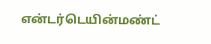என்டர்டெயின்மண்ட்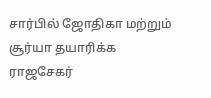சார்பில் ஜோதிகா மற்றும் சூர்யா தயாரிக்க ராஜசேகர்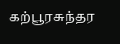கற்பூரசுந்தர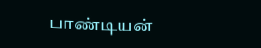பாண்டியன்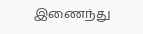இணைந்து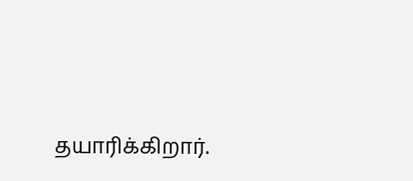தயாரிக்கிறார்.